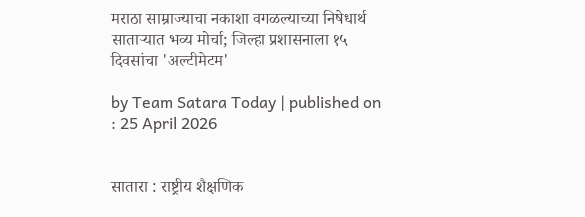मराठा साम्राज्याचा नकाशा वगळल्याच्या निषेधार्थ साताऱ्यात भव्य मोर्चा; जिल्हा प्रशासनाला १५ दिवसांचा 'अल्टीमेटम'

by Team Satara Today | published on : 25 April 2026


सातारा : राष्ट्रीय शैक्षणिक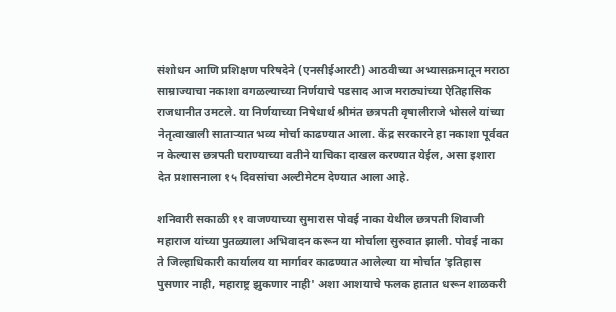संशोधन आणि प्रशिक्षण परिषदेने (एनसीईआरटी) आठवीच्या अभ्यासक्रमातून मराठा साम्राज्याचा नकाशा वगळल्याच्या निर्णयाचे पडसाद आज मराठ्यांच्या ऐतिहासिक राजधानीत उमटले. या निर्णयाच्या निषेधार्थ श्रीमंत छत्रपती वृषालीराजे भोसले यांच्या नेतृत्वाखाली साताऱ्यात भव्य मोर्चा काढण्यात आला. केंद्र सरकारने हा नकाशा पूर्ववत न केल्यास छत्रपती घराण्याच्या वतीने याचिका दाखल करण्यात येईल, असा इशारा देत प्रशासनाला १५ दिवसांचा अल्टीमेटम देण्यात आला आहे.

शनिवारी सकाळी ११ वाजण्याच्या सुमारास पोवई नाका येथील छत्रपती शिवाजी महाराज यांच्या पुतळ्याला अभिवादन करून या मोर्चाला सुरुवात झाली. पोवई नाका ते जिल्हाधिकारी कार्यालय या मार्गावर काढण्यात आलेल्या या मोर्चात 'इतिहास पुसणार नाही, महाराष्ट्र झुकणार नाही' अशा आशयाचे फलक हातात धरून शाळकरी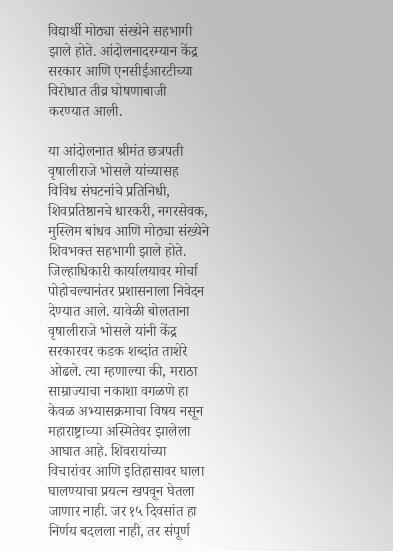विद्यार्थी मोठ्या संख्येने सहभागी झाले होते. आंदोलनादरम्यान केंद्र सरकार आणि एनसीईआरटीच्या विरोधात तीव्र घोषणाबाजी करण्यात आली.

या आंदोलनात श्रीमंत छत्रपती वृषालीराजे भोसले यांच्यासह विविध संघटनांचे प्रतिनिधी, शिवप्रतिष्ठानचे धारकरी, नगरसेवक, मुस्लिम बांधव आणि मोठ्या संख्येने शिवभक्त सहभागी झाले होते. जिल्हाधिकारी कार्यालयावर मोर्चा पोहोचल्यानंतर प्रशासनाला निवेदन देण्यात आले. यावेळी बोलताना वृषालीराजे भोसले यांनी केंद्र सरकारवर कडक शब्दांत ताशेरे ओढले. त्या म्हणाल्या की, मराठा साम्राज्याचा नकाशा वगळणे हा केवळ अभ्यासक्रमाचा विषय नसून महाराष्ट्राच्या अस्मितेवर झालेला आघात आहे. शिवरायांच्या विचारांवर आणि इतिहासावर घाला घालण्याचा प्रयत्न खपवून घेतला जाणार नाही. जर १५ दिवसांत हा निर्णय बदलला नाही, तर संपूर्ण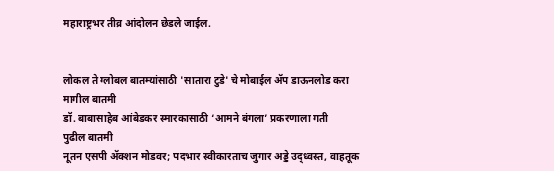महाराष्ट्रभर तीव्र आंदोलन छेडले जाईल.


लोकल ते ग्लोबल बातम्यांसाठी 'सातारा टुडे' चे मोबाईल ॲप डाऊनलोड करा
मागील बातमी
डॉ. बाबासाहेब आंबेडकर स्मारकासाठी ‘आमने बंगला’ प्रकरणाला गती
पुढील बातमी
नूतन एसपी ॲक्शन मोडवर; पदभार स्वीकारताच जुगार अड्डे उद्ध्वस्त, वाहतूक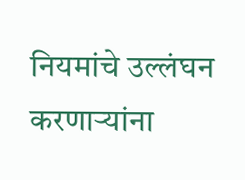नियमांचे उल्लंघन करणाऱ्यांना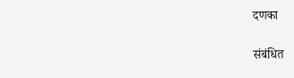दणका

संबंधित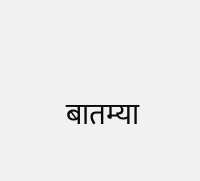बातम्या